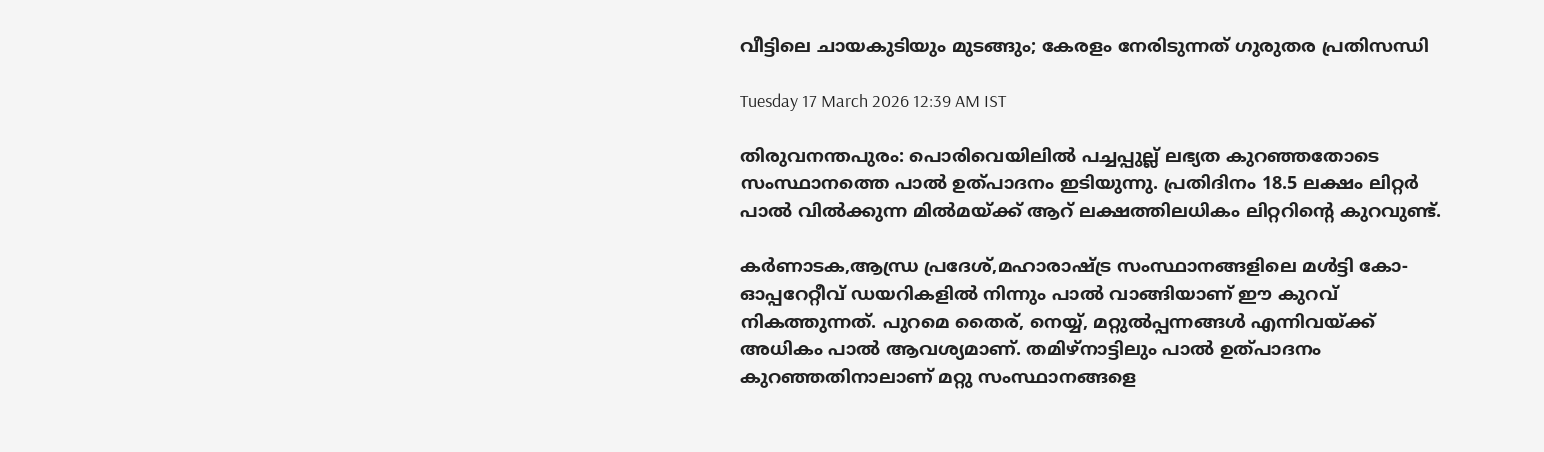വീട്ടിലെ ചായകുടിയും മുടങ്ങും; കേരളം നേരിടുന്നത് ഗുരുതര പ്രതിസന്ധി

Tuesday 17 March 2026 12:39 AM IST

തിരുവനന്തപുരം: പൊരിവെയിലില്‍ പച്ചപ്പുല്ല് ലഭ്യത കുറഞ്ഞതോടെ സംസ്ഥാനത്തെ പാല്‍ ഉത്പാദനം ഇടിയുന്നു. പ്രതിദിനം 18.5 ലക്ഷം ലിറ്റര്‍ പാല്‍ വില്‍ക്കുന്ന മില്‍മയ്ക്ക് ആറ് ലക്ഷത്തിലധികം ലിറ്ററിന്റെ കുറവുണ്ട്.

കര്‍ണാടക,ആന്ധ്ര പ്രദേശ്,മഹാരാഷ്ട്ര സംസ്ഥാനങ്ങളിലെ മള്‍ട്ടി കോ-ഓപ്പറേറ്റീവ് ഡയറികളില്‍ നിന്നും പാല്‍ വാങ്ങിയാണ് ഈ കുറവ് നികത്തുന്നത്. പുറമെ തൈര്, നെയ്യ്, മറ്റുല്‍പ്പന്നങ്ങള്‍ എന്നിവയ്ക്ക് അധികം പാല്‍ ആവശ്യമാണ്. തമിഴ്നാട്ടിലും പാല്‍ ഉത്പാദനം കുറഞ്ഞതിനാലാണ് മറ്റു സംസ്ഥാനങ്ങളെ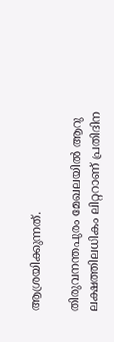ആശ്രയിക്കുന്നത്.

തിരുവനന്തപുരം മേഖലയില്‍ ആറു ലക്ഷത്തിലധികം ലിറ്ററാണ് പ്രതിദിന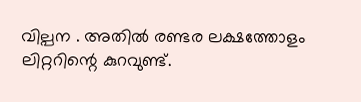വില്പന . അതില്‍ രണ്ടര ലക്ഷത്തോളം ലിറ്ററിന്റെ കുറവുണ്ട്.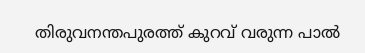തിരുവനന്തപുരത്ത് കുറവ് വരുന്ന പാല്‍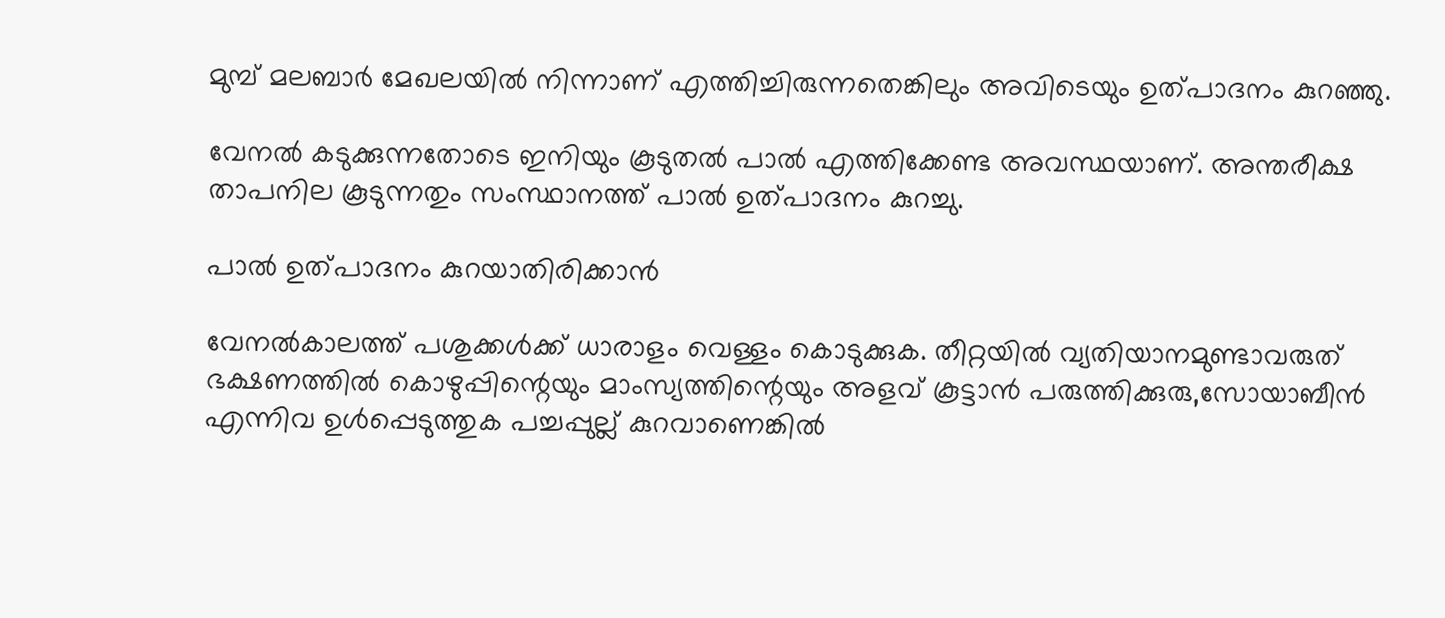മുമ്പ് മലബാര്‍ മേഖലയില്‍ നിന്നാണ് എത്തിച്ചിരുന്നതെങ്കിലും അവിടെയും ഉത്പാദനം കുറഞ്ഞു.

വേനല്‍ കടുക്കുന്നതോടെ ഇനിയും കൂടുതല്‍ പാല്‍ എത്തിക്കേണ്ട അവസ്ഥയാണ്. അന്തരീക്ഷ താപനില കൂടുന്നതും സംസ്ഥാനത്ത് പാല്‍ ഉത്പാദനം കുറച്ചു.

പാല്‍ ഉത്പാദനം കുറയാതിരിക്കാന്‍

വേനല്‍കാലത്ത് പശുക്കള്‍ക്ക് ധാരാളം വെള്ളം കൊടുക്കുക. തീറ്റയില്‍ വ്യതിയാനമുണ്ടാവരുത് ഭക്ഷണത്തില്‍ കൊഴുപ്പിന്റെയും മാംസ്യത്തിന്റെയും അളവ് കൂട്ടാന്‍ പരുത്തിക്കുരു,സോയാബീന്‍ എന്നിവ ഉള്‍പ്പെടുത്തുക പച്ചപ്പുല്ല് കുറവാണെങ്കില്‍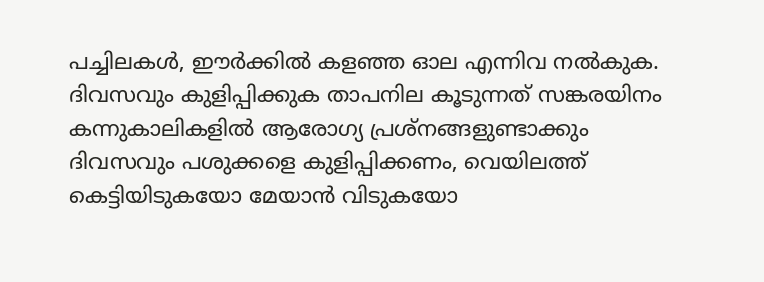പച്ചിലകള്‍, ഈര്‍ക്കില്‍ കളഞ്ഞ ഓല എന്നിവ നല്‍കുക. ദിവസവും കുളിപ്പിക്കുക താപനില കൂടുന്നത് സങ്കരയിനം കന്നുകാലികളില്‍ ആരോഗ്യ പ്രശ്‌നങ്ങളുണ്ടാക്കും ദിവസവും പശുക്കളെ കുളിപ്പിക്കണം, വെയിലത്ത് കെട്ടിയിടുകയോ മേയാന്‍ വിടുകയോ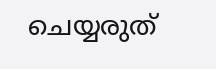ചെയ്യരുത്